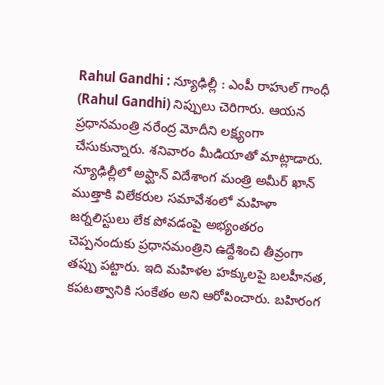Rahul Gandhi : న్యూఢిల్లీ : ఎంపీ రాహుల్ గాంధీ (Rahul Gandhi) నిప్పులు చెరిగారు. ఆయన ప్రధానమంత్రి నరేంద్ర మోదీని లక్ష్యంగా చేసుకున్నారు. శనివారం మీడియాతో మాట్లాడారు. న్యూఢిల్లీలో అఫ్ఘాన్ విదేశాంగ మంత్రి అమీర్ ఖాన్ ముత్తాకి విలేకరుల సమావేశంలో మహిళా జర్నలిస్టులు లేక పోవడంపై అభ్యంతరం చెప్పనందుకు ప్రధానమంత్రిని ఉద్దేశించి తీవ్రంగా తప్పు పట్టారు. ఇది మహిళల హక్కులపై బలహీనత, కపటత్వానికి సంకేతం అని ఆరోపించారు. బహిరంగ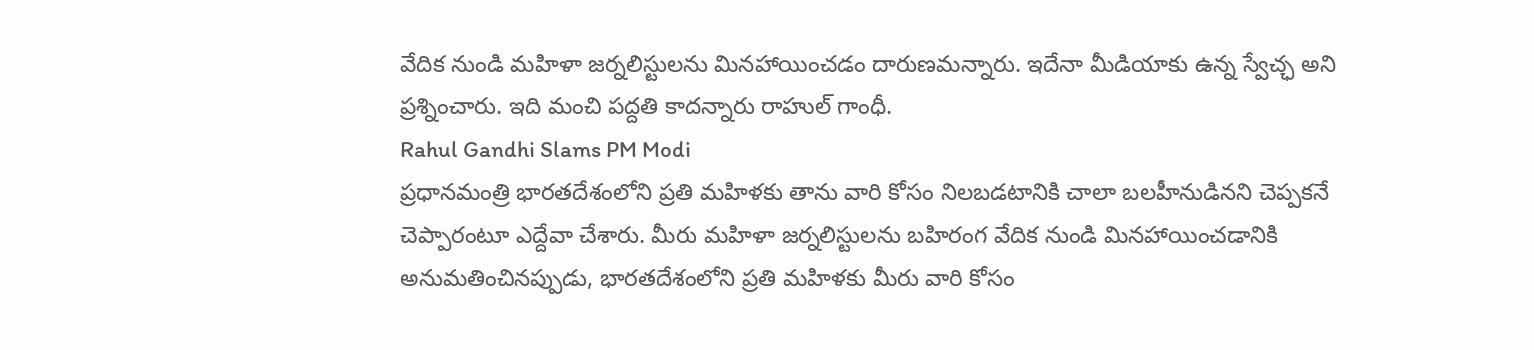వేదిక నుండి మహిళా జర్నలిస్టులను మినహాయించడం దారుణమన్నారు. ఇదేనా మీడియాకు ఉన్న స్వేచ్ఛ అని ప్రశ్నించారు. ఇది మంచి పద్దతి కాదన్నారు రాహుల్ గాంధీ.
Rahul Gandhi Slams PM Modi
ప్రధానమంత్రి భారతదేశంలోని ప్రతి మహిళకు తాను వారి కోసం నిలబడటానికి చాలా బలహీనుడినని చెప్పకనే చెప్పారంటూ ఎద్దేవా చేశారు. మీరు మహిళా జర్నలిస్టులను బహిరంగ వేదిక నుండి మినహాయించడానికి అనుమతించినప్పుడు, భారతదేశంలోని ప్రతి మహిళకు మీరు వారి కోసం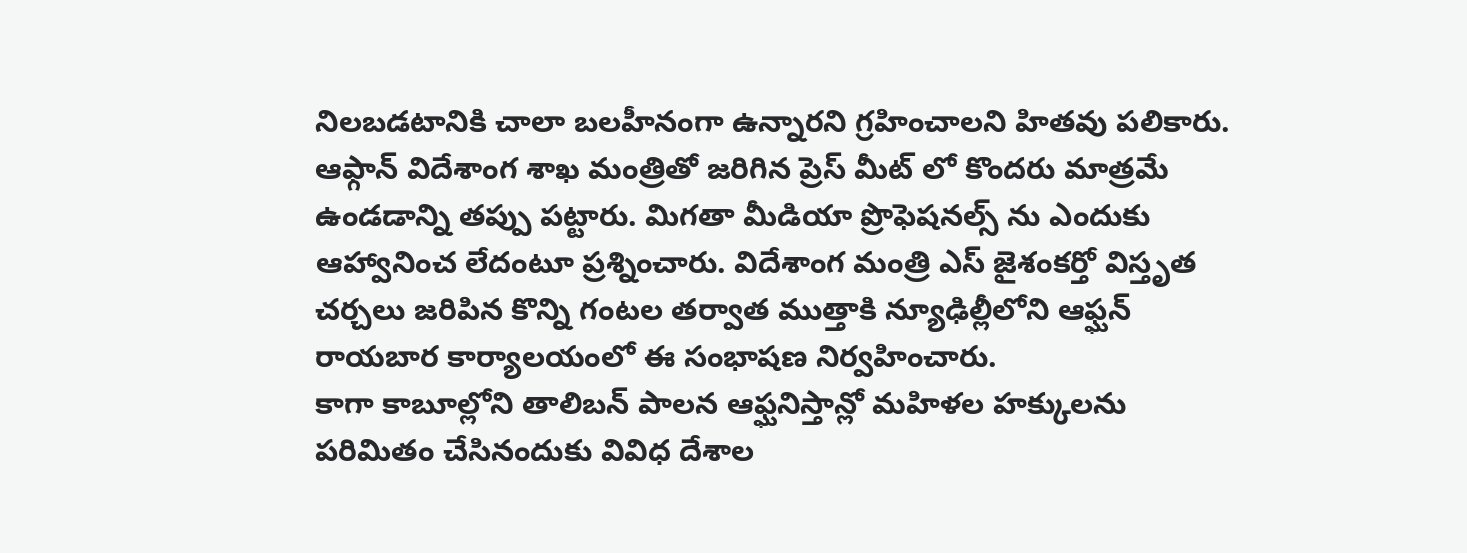నిలబడటానికి చాలా బలహీనంగా ఉన్నారని గ్రహించాలని హితవు పలికారు. ఆఫ్గాన్ విదేశాంగ శాఖ మంత్రితో జరిగిన ప్రెస్ మీట్ లో కొందరు మాత్రమే ఉండడాన్ని తప్పు పట్టారు. మిగతా మీడియా ప్రొఫెషనల్స్ ను ఎందుకు ఆహ్వానించ లేదంటూ ప్రశ్నించారు. విదేశాంగ మంత్రి ఎస్ జైశంకర్తో విస్తృత చర్చలు జరిపిన కొన్ని గంటల తర్వాత ముత్తాకి న్యూఢిల్లీలోని ఆఫ్ఘన్ రాయబార కార్యాలయంలో ఈ సంభాషణ నిర్వహించారు.
కాగా కాబూల్లోని తాలిబన్ పాలన ఆఫ్ఘనిస్తాన్లో మహిళల హక్కులను పరిమితం చేసినందుకు వివిధ దేశాల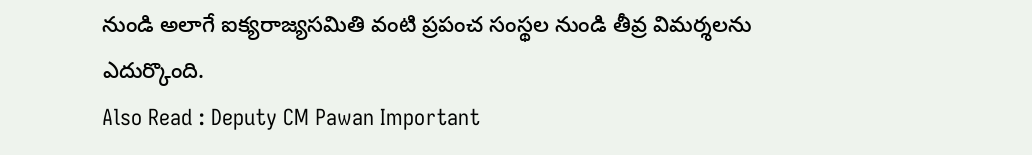నుండి అలాగే ఐక్యరాజ్యసమితి వంటి ప్రపంచ సంస్థల నుండి తీవ్ర విమర్శలను ఎదుర్కొంది.
Also Read : Deputy CM Pawan Important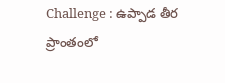Challenge : ఉప్పాడ తీర ప్రాంతంలో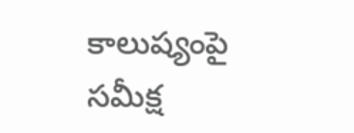కాలుష్యంపై సమీక్ష